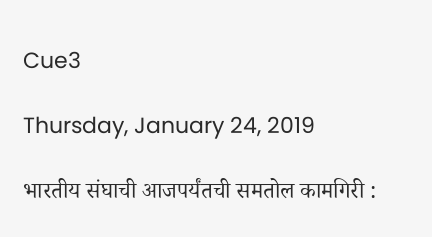Cue3

Thursday, January 24, 2019

भारतीय संघाची आजपर्यंतची समतोल कामगिरी :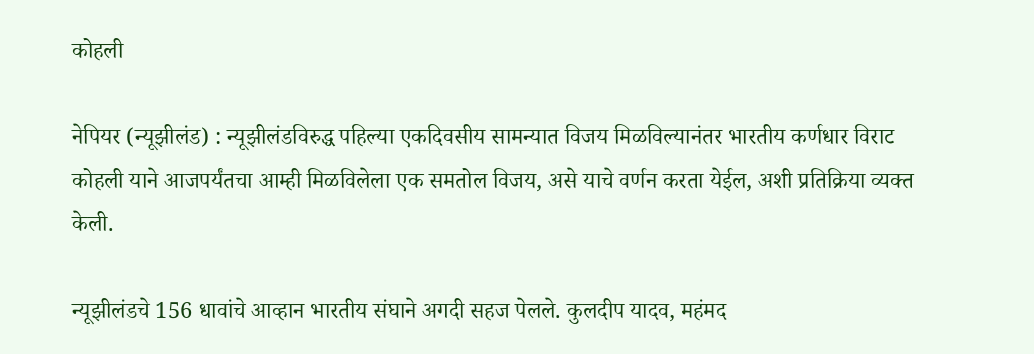कोहली

नेपियर (न्यूझीलंड) : न्यूझीलंडविरुद्ध पहिल्या एकदिवसीय सामन्यात विजय मिळविल्यानंतर भारतीय कर्णधार विराट कोहली याने आजपर्यंतचा आम्ही मिळविलेला एक समतोल विजय, असे याचे वर्णन करता येईल, अशी प्रतिक्रिया व्यक्त केली.

न्यूझीलंडचे 156 धावांचे आव्हान भारतीय संघाने अगदी सहज पेलले. कुलदीप यादव, महंमद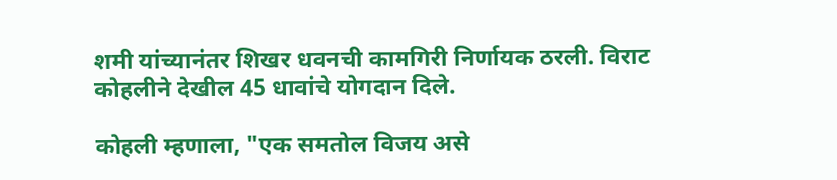शमी यांच्यानंतर शिखर धवनची कामगिरी निर्णायक ठरली. विराट कोहलीने देखील 45 धावांचे योगदान दिले.

कोहली म्हणाला, "एक समतोल विजय असे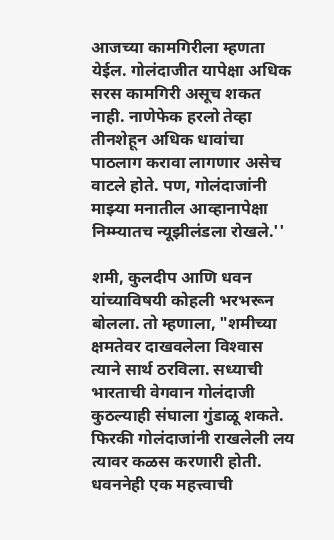आजच्या कामगिरीला म्हणता येईल. गोलंदाजीत यापेक्षा अधिक सरस कामगिरी असूच शकत नाही. नाणेफेक हरलो तेव्हा तीनशेहून अधिक धावांचा पाठलाग करावा लागणार असेच वाटले होते. पण, गोलंदाजांनी माझ्या मनातील आव्हानापेक्षा निम्म्यातच न्यूझीलंडला रोखले.''

शमी, कुलदीप आणि धवन यांच्याविषयी कोहली भरभरून बोलला. तो म्हणाला, "शमीच्या क्षमतेवर दाखवलेला विश्‍वास त्याने सार्थ ठरविला. सध्याची भारताची वेगवान गोलंदाजी कुठल्याही संघाला गुंडाळू शकते. फिरकी गोलंदाजांनी राखलेली लय त्यावर कळस करणारी होती. धवननेही एक महत्त्वाची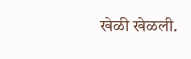खेळी खेळली.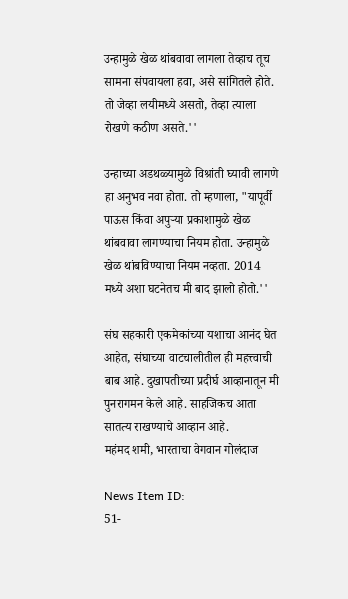उन्हामुळे खेळ थांबवावा लागला तेव्हाच तूच सामना संपवायला हवा, असे सांगितले होते. तो जेव्हा लयीमध्ये असतो, तेव्हा त्याला रोखणे कठीण असते.''

उन्हाच्या अडथळ्यामुळे विश्रांती घ्यावी लागणे हा अनुभव नवा होता. तो म्हणाला, "यापूर्वी पाऊस किंवा अपुऱ्या प्रकाशामुळे खेळ थांबवावा लागण्याचा नियम होता. उन्हामुळे खेळ थांबविण्याचा नियम नव्हता. 2014 मध्ये अशा घटनेतच मी बाद झालो होतो.''

संघ सहकारी एकमेकांच्या यशाचा आनंद घेत आहेत, संघाच्या वाटचालीतील ही महत्त्वाची बाब आहे. दुखापतीच्या प्रदीर्घ आव्हानातून मी पुनरागमन केले आहे. साहजिकच आता सातत्य राखण्याचे आव्हान आहे.
महंमद शमी, भारताचा वेगवान गोलंदाज

News Item ID:
51-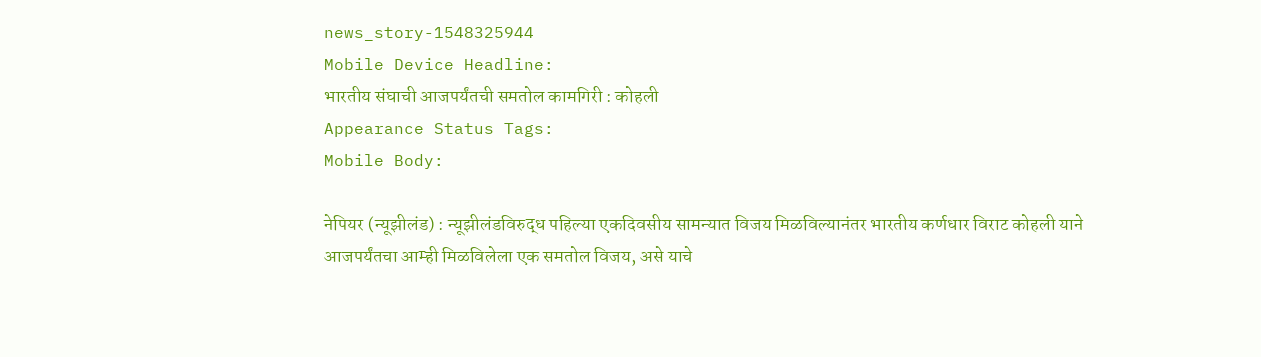news_story-1548325944
Mobile Device Headline:
भारतीय संघाची आजपर्यंतची समतोल कामगिरी : कोहली
Appearance Status Tags:
Mobile Body:

नेपियर (न्यूझीलंड) : न्यूझीलंडविरुद्ध पहिल्या एकदिवसीय सामन्यात विजय मिळविल्यानंतर भारतीय कर्णधार विराट कोहली याने आजपर्यंतचा आम्ही मिळविलेला एक समतोल विजय, असे याचे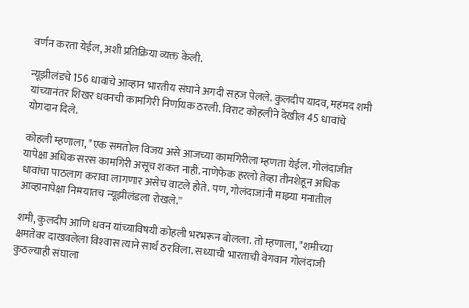वर्णन करता येईल, अशी प्रतिक्रिया व्यक्त केली.

न्यूझीलंडचे 156 धावांचे आव्हान भारतीय संघाने अगदी सहज पेलले. कुलदीप यादव, महंमद शमी यांच्यानंतर शिखर धवनची कामगिरी निर्णायक ठरली. विराट कोहलीने देखील 45 धावांचे योगदान दिले.

कोहली म्हणाला, "एक समतोल विजय असे आजच्या कामगिरीला म्हणता येईल. गोलंदाजीत यापेक्षा अधिक सरस कामगिरी असूच शकत नाही. नाणेफेक हरलो तेव्हा तीनशेहून अधिक धावांचा पाठलाग करावा लागणार असेच वाटले होते. पण, गोलंदाजांनी माझ्या मनातील आव्हानापेक्षा निम्म्यातच न्यूझीलंडला रोखले.''

शमी, कुलदीप आणि धवन यांच्याविषयी कोहली भरभरून बोलला. तो म्हणाला, "शमीच्या क्षमतेवर दाखवलेला विश्‍वास त्याने सार्थ ठरविला. सध्याची भारताची वेगवान गोलंदाजी कुठल्याही संघाला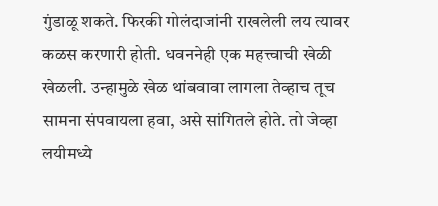गुंडाळू शकते. फिरकी गोलंदाजांनी राखलेली लय त्यावर कळस करणारी होती. धवननेही एक महत्त्वाची खेळी खेळली. उन्हामुळे खेळ थांबवावा लागला तेव्हाच तूच सामना संपवायला हवा, असे सांगितले होते. तो जेव्हा लयीमध्ये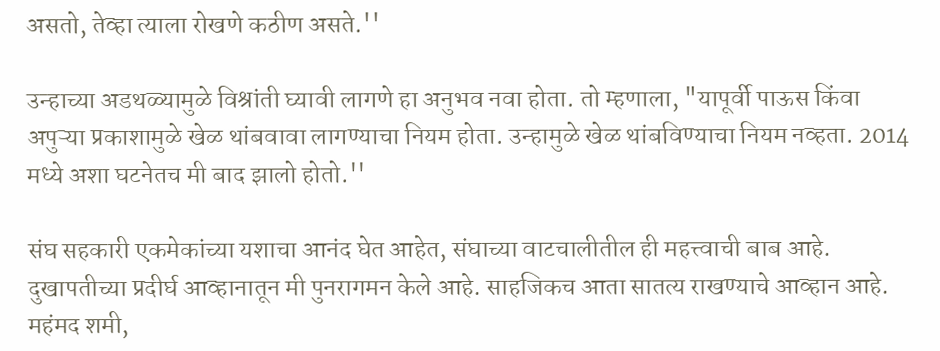असतो, तेव्हा त्याला रोखणे कठीण असते.''

उन्हाच्या अडथळ्यामुळे विश्रांती घ्यावी लागणे हा अनुभव नवा होता. तो म्हणाला, "यापूर्वी पाऊस किंवा अपुऱ्या प्रकाशामुळे खेळ थांबवावा लागण्याचा नियम होता. उन्हामुळे खेळ थांबविण्याचा नियम नव्हता. 2014 मध्ये अशा घटनेतच मी बाद झालो होतो.''

संघ सहकारी एकमेकांच्या यशाचा आनंद घेत आहेत, संघाच्या वाटचालीतील ही महत्त्वाची बाब आहे. दुखापतीच्या प्रदीर्घ आव्हानातून मी पुनरागमन केले आहे. साहजिकच आता सातत्य राखण्याचे आव्हान आहे.
महंमद शमी,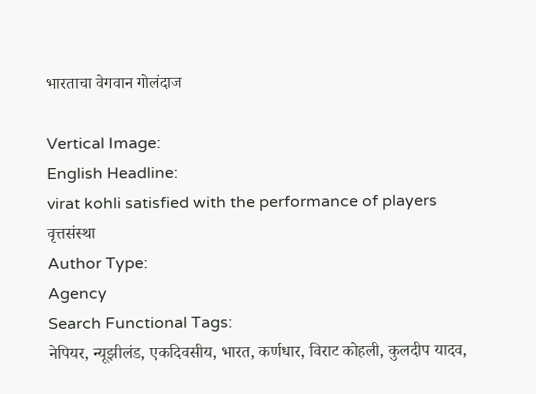भारताचा वेगवान गोलंदाज

Vertical Image:
English Headline:
virat kohli satisfied with the performance of players
वृत्तसंस्था
Author Type:
Agency
Search Functional Tags:
नेपियर, न्यूझीलंड, एकदिवसीय, भारत, कर्णधार, विराट कोहली, कुलदीप यादव,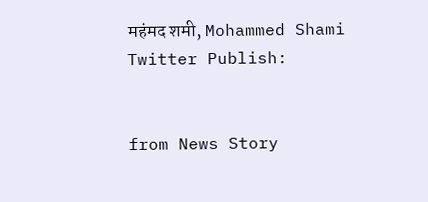महंमद शमी, Mohammed Shami
Twitter Publish:


from News Story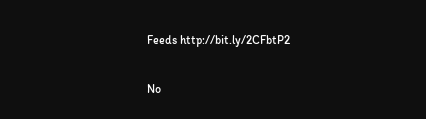Feeds http://bit.ly/2CFbtP2

No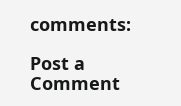comments:

Post a Comment